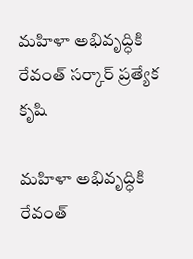మహిళా అభివృద్ధికి రేవంత్ సర్కార్ ప్రత్యేక కృషి

మహిళా అభివృద్ధికి రేవంత్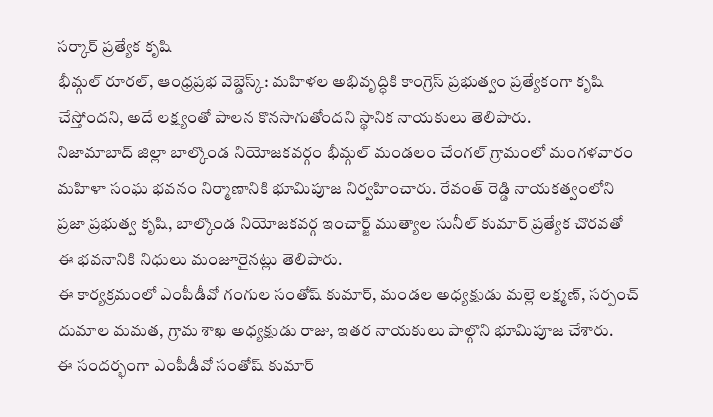సర్కార్ ప్రత్యేక కృషి
భీమ్గల్ రూరల్, ఆంధ్రప్రభ వెబ్డెస్క్: మహిళల అభివృద్ధికి కాంగ్రెస్ ప్రభుత్వం ప్రత్యేకంగా కృషి చేస్తోందని, అదే లక్ష్యంతో పాలన కొనసాగుతోందని స్థానిక నాయకులు తెలిపారు.
నిజామాబాద్ జిల్లా బాల్కొండ నియోజకవర్గం భీమ్గల్ మండలం చేంగల్ గ్రామంలో మంగళవారం మహిళా సంఘ భవనం నిర్మాణానికి భూమిపూజ నిర్వహించారు. రేవంత్ రెడ్డి నాయకత్వంలోని ప్రజా ప్రభుత్వ కృషి, బాల్కొండ నియోజకవర్గ ఇంచార్జ్ ముత్యాల సునీల్ కుమార్ ప్రత్యేక చొరవతో ఈ భవనానికి నిధులు మంజూరైనట్లు తెలిపారు.
ఈ కార్యక్రమంలో ఎంపీడీవో గంగుల సంతోష్ కుమార్, మండల అధ్యక్షుడు మల్లె లక్ష్మణ్, సర్పంచ్ దుమాల మమత, గ్రామ శాఖ అధ్యక్షుడు రాజు, ఇతర నాయకులు పాల్గొని భూమిపూజ చేశారు.
ఈ సందర్భంగా ఎంపీడీవో సంతోష్ కుమార్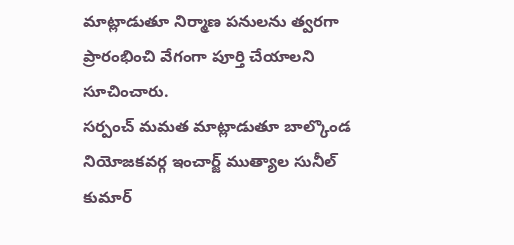మాట్లాడుతూ నిర్మాణ పనులను త్వరగా ప్రారంభించి వేగంగా పూర్తి చేయాలని సూచించారు.
సర్పంచ్ మమత మాట్లాడుతూ బాల్కొండ నియోజకవర్గ ఇంచార్జ్ ముత్యాల సునీల్ కుమార్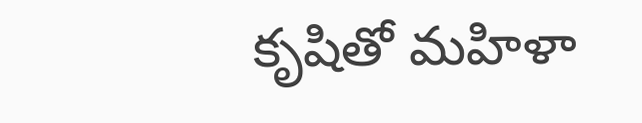కృషితో మహిళా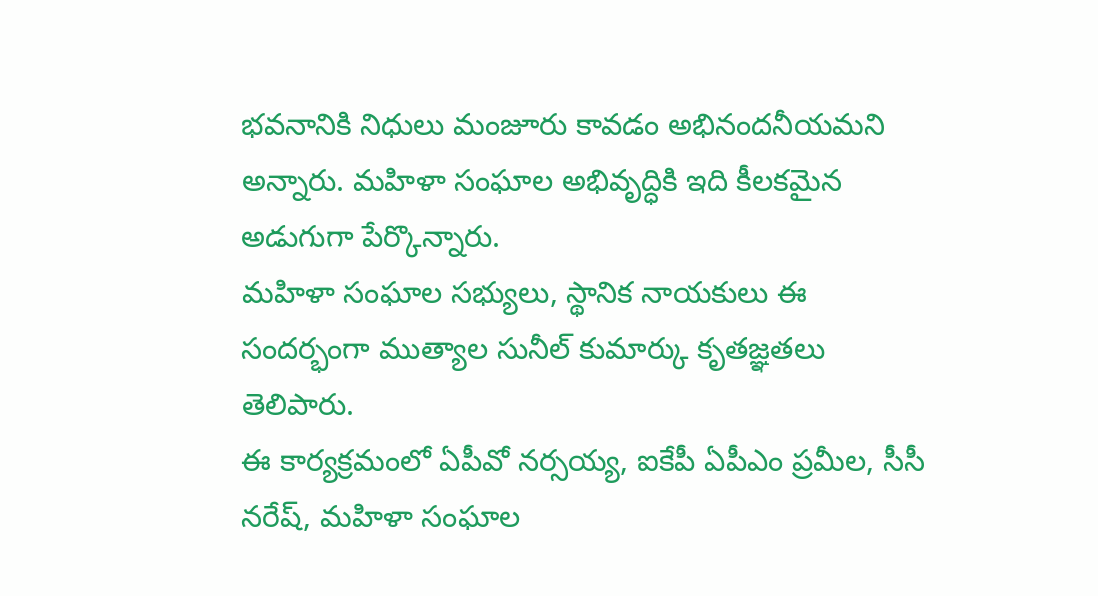భవనానికి నిధులు మంజూరు కావడం అభినందనీయమని అన్నారు. మహిళా సంఘాల అభివృద్ధికి ఇది కీలకమైన అడుగుగా పేర్కొన్నారు.
మహిళా సంఘాల సభ్యులు, స్థానిక నాయకులు ఈ సందర్భంగా ముత్యాల సునీల్ కుమార్కు కృతజ్ఞతలు తెలిపారు.
ఈ కార్యక్రమంలో ఏపీవో నర్సయ్య, ఐకేపీ ఏపీఎం ప్రమీల, సీసీ నరేష్, మహిళా సంఘాల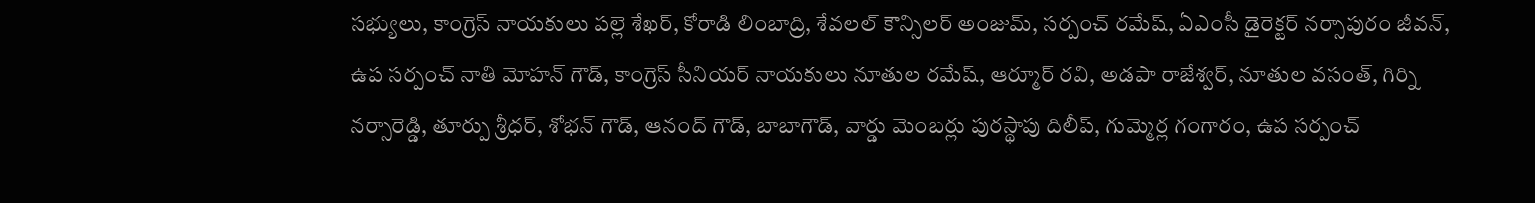సభ్యులు, కాంగ్రెస్ నాయకులు పల్లె శేఖర్, కోరాడి లింబాద్రి, శేవలల్ కౌన్సిలర్ అంజుమ్, సర్పంచ్ రమేష్, ఏఎంసీ డైరెక్టర్ నర్సాపురం జీవన్, ఉప సర్పంచ్ నాతి మోహన్ గౌడ్, కాంగ్రెస్ సీనియర్ నాయకులు నూతుల రమేష్, ఆర్మూర్ రవి, అడపా రాజేశ్వర్, నూతుల వసంత్, గిర్ని నర్సారెడ్డి, తూర్పు శ్రీధర్, శోభన్ గౌడ్, ఆనంద్ గౌడ్, బాబాగౌడ్, వార్డు మెంబర్లు పురస్థాపు దిలీప్, గుమ్మెర్ల గంగారం, ఉప సర్పంచ్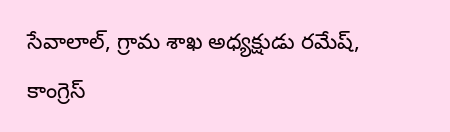సేవాలాల్, గ్రామ శాఖ అధ్యక్షుడు రమేష్, కాంగ్రెస్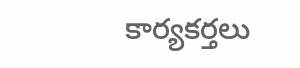కార్యకర్తలు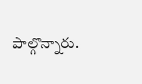పాల్గొన్నారు.